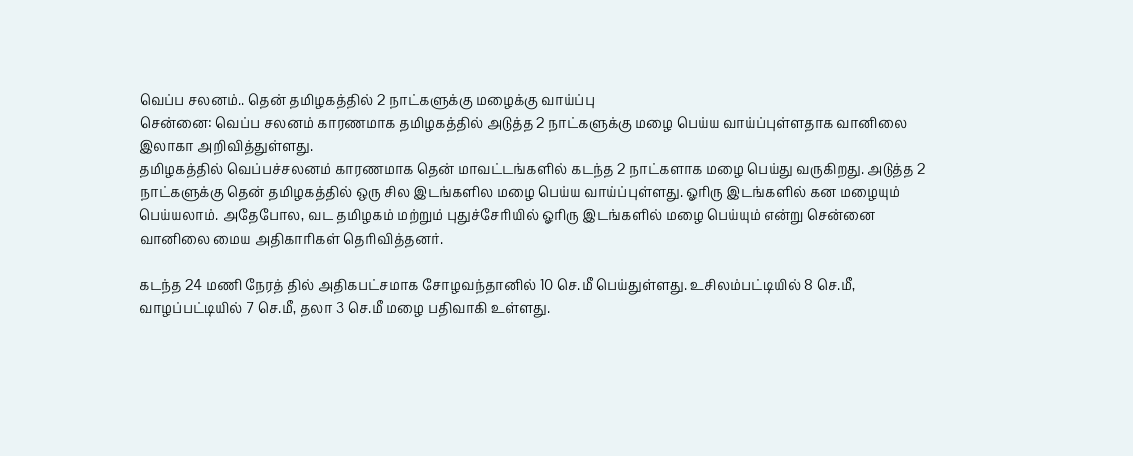வெப்ப சலனம்.. தென் தமிழகத்தில் 2 நாட்களுக்கு மழைக்கு வாய்ப்பு
சென்னை: வெப்ப சலனம் காரணமாக தமிழகத்தில் அடுத்த 2 நாட்களுக்கு மழை பெய்ய வாய்ப்புள்ளதாக வானிலை இலாகா அறிவித்துள்ளது.
தமிழகத்தில் வெப்பச்சலனம் காரணமாக தென் மாவட்டங்களில் கடந்த 2 நாட்களாக மழை பெய்து வருகிறது. அடுத்த 2 நாட்களுக்கு தென் தமிழகத்தில் ஒரு சில இடங்களில மழை பெய்ய வாய்ப்புள்ளது. ஓரிரு இடங்களில் கன மழையும் பெய்யலாம். அதேபோல, வட தமிழகம் மற்றும் புதுச்சேரியில் ஓரிரு இடங்களில் மழை பெய்யும் என்று சென்னை வானிலை மைய அதிகாரிகள் தெரிவித்தனர்.

கடந்த 24 மணி நேரத் தில் அதிகபட்சமாக சோழவந்தானில் 10 செ.மீ பெய்துள்ளது. உசிலம்பட்டியில் 8 செ.மீ, வாழப்பட்டியில் 7 செ.மீ, தலா 3 செ.மீ மழை பதிவாகி உள்ளது.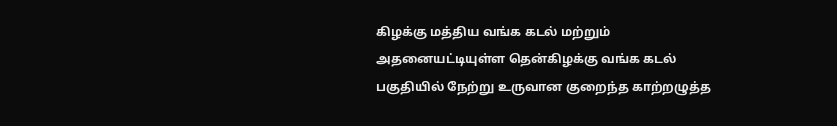கிழக்கு மத்திய வங்க கடல் மற்றும் அதனையட்டியுள்ள தென்கிழக்கு வங்க கடல் பகுதியில் நேற்று உருவான குறைந்த காற்றழுத்த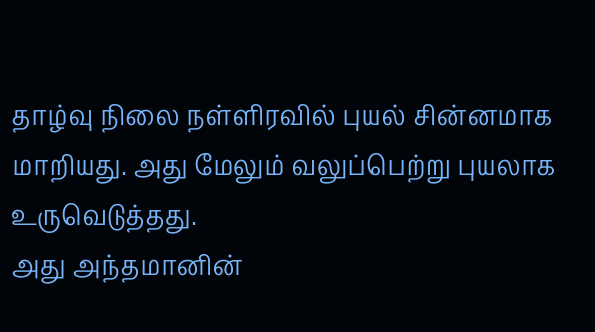தாழ்வு நிலை நள்ளிரவில் புயல் சின்னமாக மாறியது. அது மேலும் வலுப்பெற்று புயலாக உருவெடுத்தது.
அது அந்தமானின்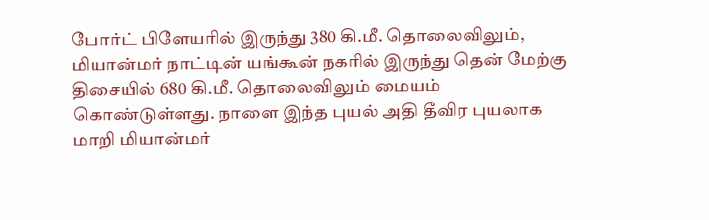போர்ட் பிளேயரில் இருந்து 380 கி.மீ. தொலைவிலும், மியான்மர் நாட்டின் யங்கூன் நகரில் இருந்து தென் மேற்கு திசையில் 680 கி.மீ. தொலைவிலும் மையம் கொண்டுள்ளது. நாளை இந்த புயல் அதி தீவிர புயலாக மாறி மியான்மர்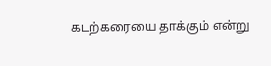கடற்கரையை தாக்கும் என்று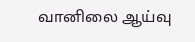வானிலை ஆய்வு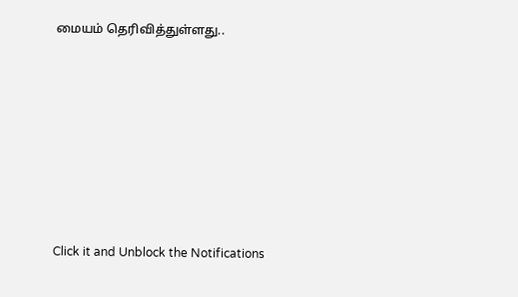மையம் தெரிவித்துள்ளது..












Click it and Unblock the Notifications